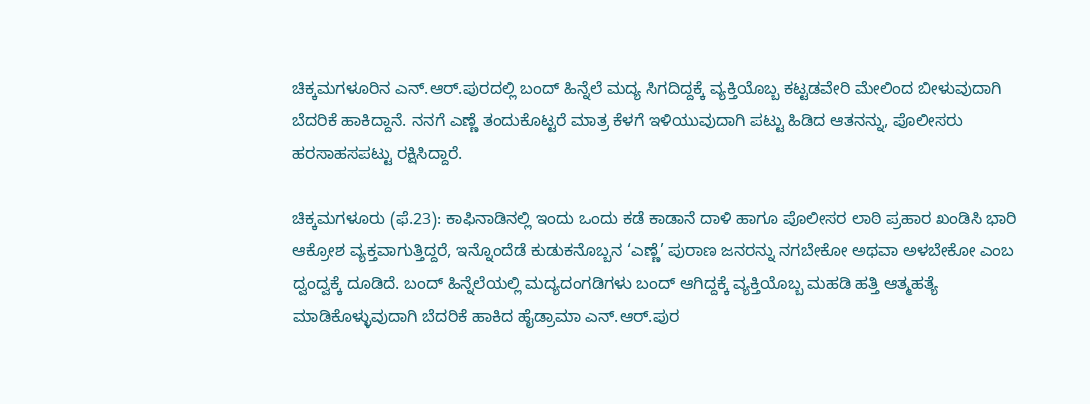ಚಿಕ್ಕಮಗಳೂರಿನ ಎನ್.ಆರ್.ಪುರದಲ್ಲಿ ಬಂದ್ ಹಿನ್ನೆಲೆ ಮದ್ಯ ಸಿಗದಿದ್ದಕ್ಕೆ ವ್ಯಕ್ತಿಯೊಬ್ಬ ಕಟ್ಟಡವೇರಿ ಮೇಲಿಂದ ಬೀಳುವುದಾಗಿ ಬೆದರಿಕೆ ಹಾಕಿದ್ದಾನೆ. ನನಗೆ ಎಣ್ಣೆ ತಂದುಕೊಟ್ಟರೆ ಮಾತ್ರ ಕೆಳಗೆ ಇಳಿಯುವುದಾಗಿ ಪಟ್ಟು ಹಿಡಿದ ಆತನನ್ನು, ಪೊಲೀಸರು ಹರಸಾಹಸಪಟ್ಟು ರಕ್ಷಿಸಿದ್ದಾರೆ.

ಚಿಕ್ಕಮಗಳೂರು (ಫೆ.23): ಕಾಫಿನಾಡಿನಲ್ಲಿ ಇಂದು ಒಂದು ಕಡೆ ಕಾಡಾನೆ ದಾಳಿ ಹಾಗೂ ಪೊಲೀಸರ ಲಾಠಿ ಪ್ರಹಾರ ಖಂಡಿಸಿ ಭಾರಿ ಆಕ್ರೋಶ ವ್ಯಕ್ತವಾಗುತ್ತಿದ್ದರೆ, ಇನ್ನೊಂದೆಡೆ ಕುಡುಕನೊಬ್ಬನ ‘ಎಣ್ಣೆ’ ಪುರಾಣ ಜನರನ್ನು ನಗಬೇಕೋ ಅಥವಾ ಅಳಬೇಕೋ ಎಂಬ ದ್ವಂದ್ವಕ್ಕೆ ದೂಡಿದೆ. ಬಂದ್ ಹಿನ್ನೆಲೆಯಲ್ಲಿ ಮದ್ಯದಂಗಡಿಗಳು ಬಂದ್ ಆಗಿದ್ದಕ್ಕೆ ವ್ಯಕ್ತಿಯೊಬ್ಬ ಮಹಡಿ ಹತ್ತಿ ಆತ್ಮಹತ್ಯೆ ಮಾಡಿಕೊಳ್ಳುವುದಾಗಿ ಬೆದರಿಕೆ ಹಾಕಿದ ಹೈಡ್ರಾಮಾ ಎನ್.ಆರ್.ಪುರ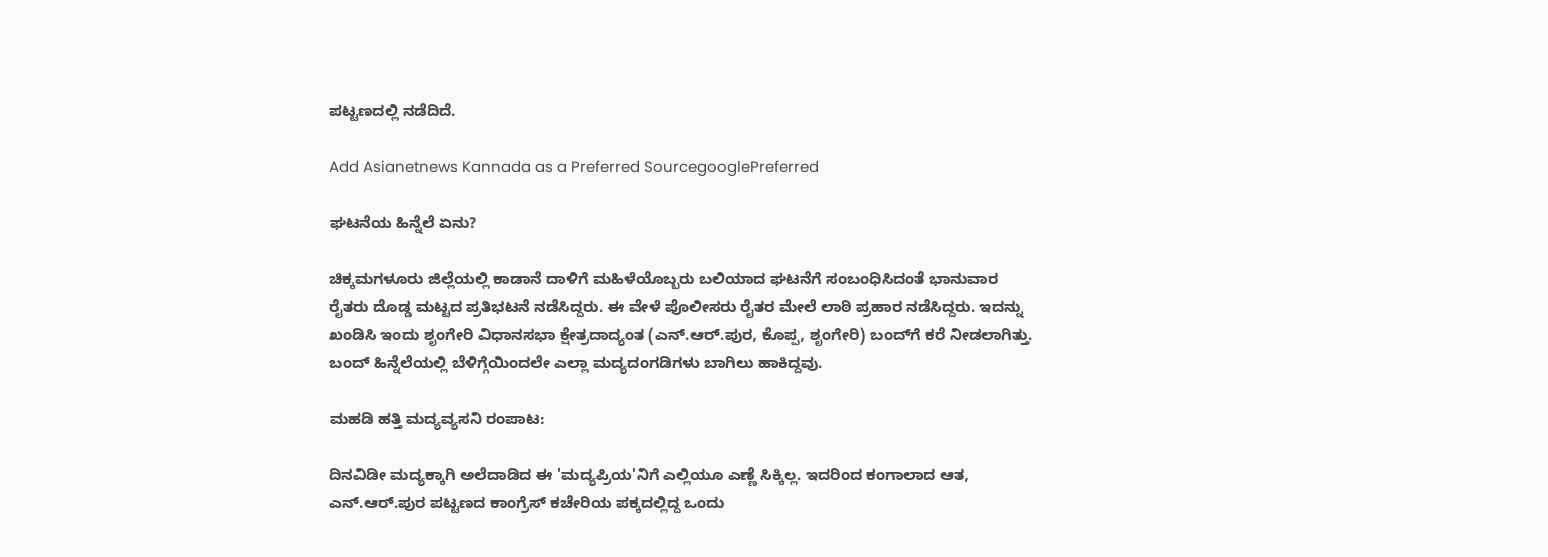ಪಟ್ಟಣದಲ್ಲಿ ನಡೆದಿದೆ.

Add Asianetnews Kannada as a Preferred SourcegooglePreferred

ಘಟನೆಯ ಹಿನ್ನೆಲೆ ಏನು?

ಚಿಕ್ಕಮಗಳೂರು ಜಿಲ್ಲೆಯಲ್ಲಿ ಕಾಡಾನೆ ದಾಳಿಗೆ ಮಹಿಳೆಯೊಬ್ಬರು ಬಲಿಯಾದ ಘಟನೆಗೆ ಸಂಬಂಧಿಸಿದಂತೆ ಭಾನುವಾರ ರೈತರು ದೊಡ್ಡ ಮಟ್ಟದ ಪ್ರತಿಭಟನೆ ನಡೆಸಿದ್ದರು. ಈ ವೇಳೆ ಪೊಲೀಸರು ರೈತರ ಮೇಲೆ ಲಾಠಿ ಪ್ರಹಾರ ನಡೆಸಿದ್ದರು. ಇದನ್ನು ಖಂಡಿಸಿ ಇಂದು ಶೃಂಗೇರಿ ವಿಧಾನಸಭಾ ಕ್ಷೇತ್ರದಾದ್ಯಂತ (ಎನ್.ಆರ್.ಪುರ, ಕೊಪ್ಪ, ಶೃಂಗೇರಿ) ಬಂದ್‌ಗೆ ಕರೆ ನೀಡಲಾಗಿತ್ತು. ಬಂದ್ ಹಿನ್ನೆಲೆಯಲ್ಲಿ ಬೆಳಿಗ್ಗೆಯಿಂದಲೇ ಎಲ್ಲಾ ಮದ್ಯದಂಗಡಿಗಳು ಬಾಗಿಲು ಹಾಕಿದ್ದವು.

ಮಹಡಿ ಹತ್ತಿ ಮದ್ಯವ್ಯಸನಿ ರಂಪಾಟ:

ದಿನವಿಡೀ ಮದ್ಯಕ್ಕಾಗಿ ಅಲೆದಾಡಿದ ಈ 'ಮದ್ಯಪ್ರಿಯ'ನಿಗೆ ಎಲ್ಲಿಯೂ ಎಣ್ಣೆ ಸಿಕ್ಕಿಲ್ಲ. ಇದರಿಂದ ಕಂಗಾಲಾದ ಆತ, ಎನ್.ಆರ್.ಪುರ ಪಟ್ಟಣದ ಕಾಂಗ್ರೆಸ್ ಕಚೇರಿಯ ಪಕ್ಕದಲ್ಲಿದ್ದ ಒಂದು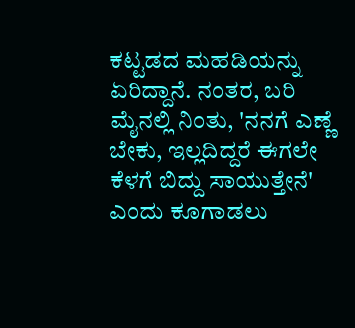ಕಟ್ಟಡದ ಮಹಡಿಯನ್ನು ಏರಿದ್ದಾನೆ. ನಂತರ, ಬರಿ ಮೈನಲ್ಲಿ ನಿಂತು, 'ನನಗೆ ಎಣ್ಣೆ ಬೇಕು, ಇಲ್ಲದಿದ್ದರೆ ಈಗಲೇ ಕೆಳಗೆ ಬಿದ್ದು ಸಾಯುತ್ತೇನೆ' ಎಂದು ಕೂಗಾಡಲು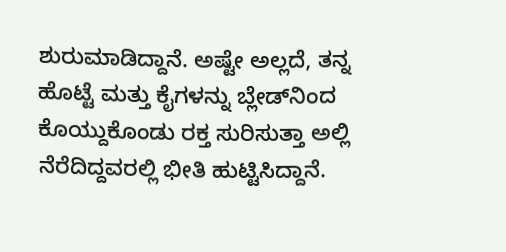ಶುರುಮಾಡಿದ್ದಾನೆ. ಅಷ್ಟೇ ಅಲ್ಲದೆ, ತನ್ನ ಹೊಟ್ಟೆ ಮತ್ತು ಕೈಗಳನ್ನು ಬ್ಲೇಡ್‌ನಿಂದ ಕೊಯ್ದುಕೊಂಡು ರಕ್ತ ಸುರಿಸುತ್ತಾ ಅಲ್ಲಿ ನೆರೆದಿದ್ದವರಲ್ಲಿ ಭೀತಿ ಹುಟ್ಟಿಸಿದ್ದಾನೆ.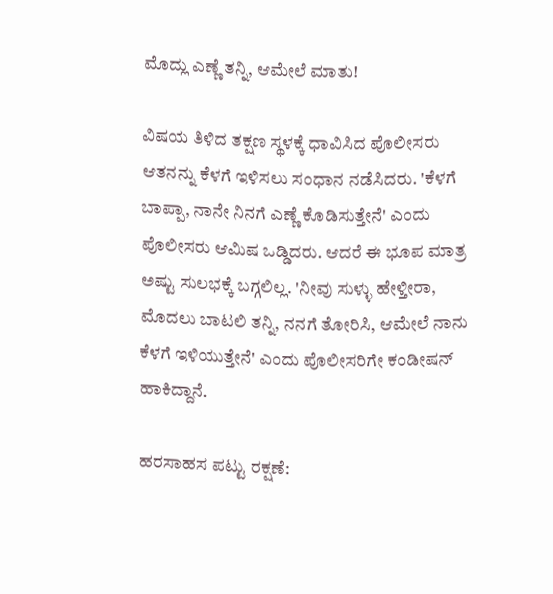ಮೊದ್ಲು ಎಣ್ಣೆ ತನ್ನಿ, ಆಮೇಲೆ ಮಾತು!

ವಿಷಯ ತಿಳಿದ ತಕ್ಷಣ ಸ್ಥಳಕ್ಕೆ ಧಾವಿಸಿದ ಪೊಲೀಸರು ಆತನನ್ನು ಕೆಳಗೆ ಇಳಿಸಲು ಸಂಧಾನ ನಡೆಸಿದರು. 'ಕೆಳಗೆ ಬಾಪ್ಪಾ, ನಾನೇ ನಿನಗೆ ಎಣ್ಣೆ ಕೊಡಿಸುತ್ತೇನೆ' ಎಂದು ಪೊಲೀಸರು ಆಮಿಷ ಒಡ್ಡಿದರು. ಆದರೆ ಈ ಭೂಪ ಮಾತ್ರ ಅಷ್ಟು ಸುಲಭಕ್ಕೆ ಬಗ್ಗಲಿಲ್ಲ. 'ನೀವು ಸುಳ್ಳು ಹೇಳ್ತೀರಾ, ಮೊದಲು ಬಾಟಲಿ ತನ್ನಿ, ನನಗೆ ತೋರಿಸಿ, ಆಮೇಲೆ ನಾನು ಕೆಳಗೆ ಇಳಿಯುತ್ತೇನೆ' ಎಂದು ಪೊಲೀಸರಿಗೇ ಕಂಡೀಷನ್ ಹಾಕಿದ್ದಾನೆ.

ಹರಸಾಹಸ ಪಟ್ಟು ರಕ್ಷಣೆ: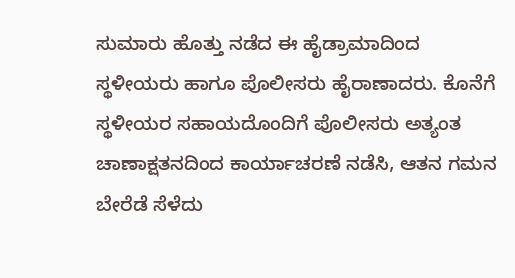ಸುಮಾರು ಹೊತ್ತು ನಡೆದ ಈ ಹೈಡ್ರಾಮಾದಿಂದ ಸ್ಥಳೀಯರು ಹಾಗೂ ಪೊಲೀಸರು ಹೈರಾಣಾದರು. ಕೊನೆಗೆ ಸ್ಥಳೀಯರ ಸಹಾಯದೊಂದಿಗೆ ಪೊಲೀಸರು ಅತ್ಯಂತ ಚಾಣಾಕ್ಷತನದಿಂದ ಕಾರ್ಯಾಚರಣೆ ನಡೆಸಿ, ಆತನ ಗಮನ ಬೇರೆಡೆ ಸೆಳೆದು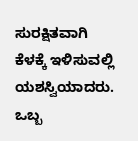ಸುರಕ್ಷಿತವಾಗಿ ಕೆಳಕ್ಕೆ ಇಳಿಸುವಲ್ಲಿ ಯಶಸ್ವಿಯಾದರು. ಒಬ್ಬ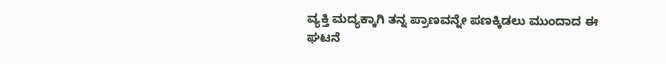ವ್ಯಕ್ತಿ ಮದ್ಯಕ್ಕಾಗಿ ತನ್ನ ಪ್ರಾಣವನ್ನೇ ಪಣಕ್ಕಿಡಲು ಮುಂದಾದ ಈ ಘಟನೆ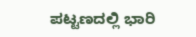ಪಟ್ಟಣದಲ್ಲಿ ಭಾರಿ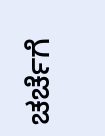ಚರ್ಚೆಗೆ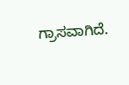ಗ್ರಾಸವಾಗಿದೆ.